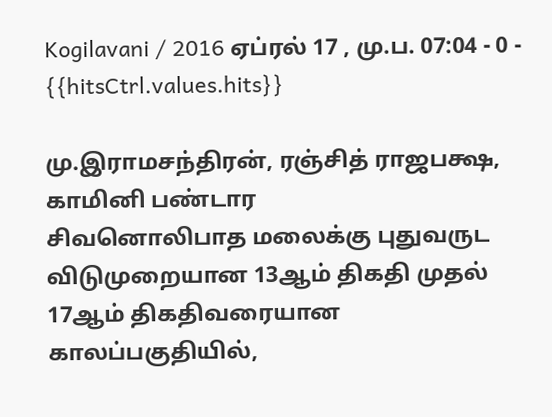Kogilavani / 2016 ஏப்ரல் 17 , மு.ப. 07:04 - 0 - {{hitsCtrl.values.hits}}

மு.இராமசந்திரன், ரஞ்சித் ராஜபக்ஷ, காமினி பண்டார
சிவனொலிபாத மலைக்கு புதுவருட விடுமுறையான 13ஆம் திகதி முதல் 17ஆம் திகதிவரையான காலப்பகுதியில்,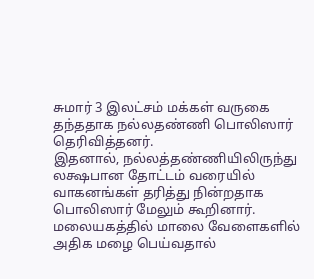சுமார் 3 இலட்சம் மக்கள் வருகை தந்ததாக நல்லதண்ணி பொலிஸார் தெரிவித்தனர்.
இதனால், நல்லத்தண்ணியிலிருந்து லக்ஷபான தோட்டம் வரையில் வாகனங்கள் தரித்து நின்றதாக பொலிஸார் மேலும் கூறினார்.
மலையகத்தில் மாலை வேளைகளில் அதிக மழை பெய்வதால்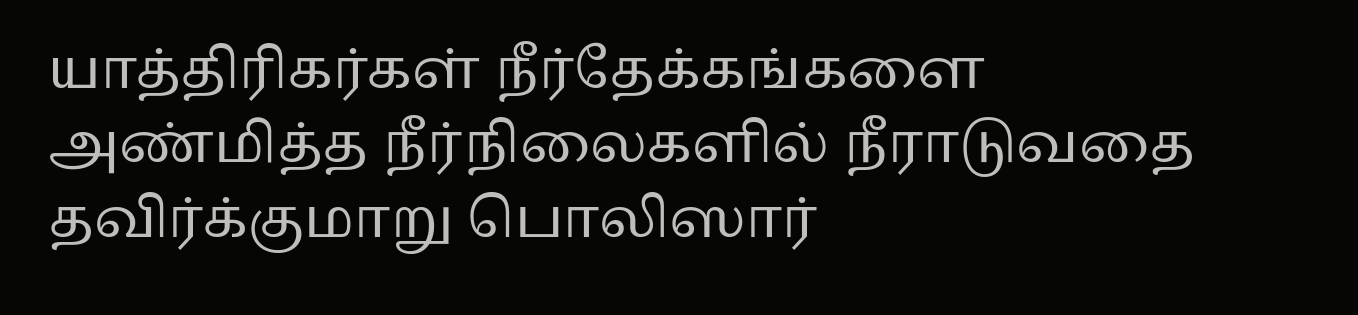யாத்திரிகர்கள் நீர்தேக்கங்களை அண்மித்த நீர்நிலைகளில் நீராடுவதை தவிர்க்குமாறு பொலிஸார்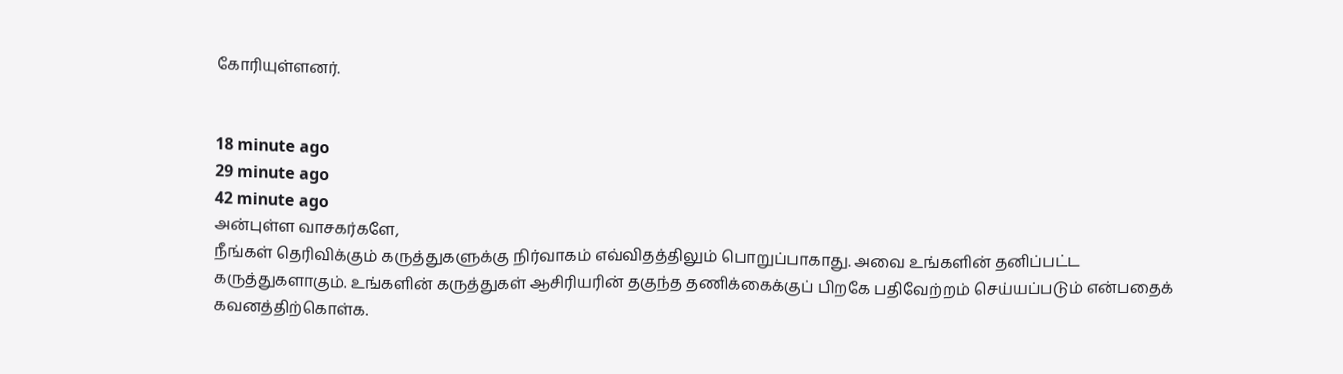கோரியுள்ளனர்.


18 minute ago
29 minute ago
42 minute ago
அன்புள்ள வாசகர்களே,
நீங்கள் தெரிவிக்கும் கருத்துகளுக்கு நிர்வாகம் எவ்விதத்திலும் பொறுப்பாகாது. அவை உங்களின் தனிப்பட்ட கருத்துகளாகும். உங்களின் கருத்துகள் ஆசிரியரின் தகுந்த தணிக்கைக்குப் பிறகே பதிவேற்றம் செய்யப்படும் என்பதைக் கவனத்திற்கொள்க.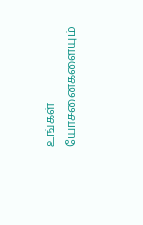உங்கள் யோசனைகளையும்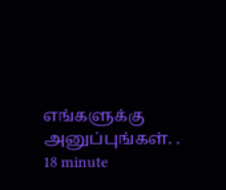எங்களுக்கு அனுப்புங்கள். .
18 minute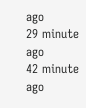ago
29 minute ago
42 minute ago